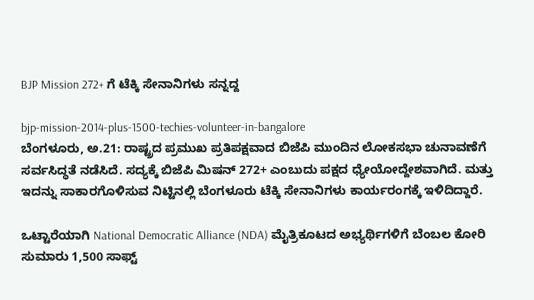BJP Mission 272+ ಗೆ ಟೆಕ್ಕಿ ಸೇನಾನಿಗಳು ಸನ್ನದ್ದ

bjp-mission-2014-plus-1500-techies-volunteer-in-bangalore
ಬೆಂಗಳೂರು, ಅ.21: ರಾಷ್ಟ್ರದ ಪ್ರಮುಖ ಪ್ರತಿಪಕ್ಷವಾದ ಬಿಜೆಪಿ ಮುಂದಿನ ಲೋಕಸಭಾ ಚುನಾವಣೆಗೆ ಸರ್ವಸಿದ್ಧತೆ ನಡೆಸಿದೆ. ಸದ್ಯಕ್ಕೆ ಬಿಜೆಪಿ ಮಿಷನ್ 272+ ಎಂಬುದು ಪಕ್ಷದ ಧ್ಯೇಯೋದ್ದೇಶವಾಗಿದೆ. ಮತ್ತು ಇದನ್ನು ಸಾಕಾರಗೊಳಿಸುವ ನಿಟ್ಟಿನಲ್ಲಿ ಬೆಂಗಳೂರು ಟೆಕ್ಕಿ ಸೇನಾನಿಗಳು ಕಾರ್ಯರಂಗಕ್ಕೆ ಇಳಿದಿದ್ದಾರೆ.

ಒಟ್ಟಾರೆಯಾಗಿ National Democratic Alliance (NDA) ಮೈತ್ರಿಕೂಟದ ಅಭ್ಯರ್ಥಿಗಳಿಗೆ ಬೆಂಬಲ ಕೋರಿ ಸುಮಾರು 1,500 ಸಾಫ್ಟ್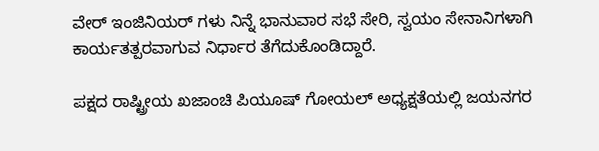ವೇರ್ ಇಂಜಿನಿಯರ್ ಗಳು ನಿನ್ನೆ ಭಾನುವಾರ ಸಭೆ ಸೇರಿ, ಸ್ವಯಂ ಸೇನಾನಿಗಳಾಗಿ ಕಾರ್ಯತತ್ಪರವಾಗುವ ನಿರ್ಧಾರ ತೆಗೆದುಕೊಂಡಿದ್ದಾರೆ.

ಪಕ್ಷದ ರಾಷ್ಟ್ರೀಯ ಖಜಾಂಚಿ ಪಿಯೂಷ್ ಗೋಯಲ್ ಅಧ್ಯಕ್ಷತೆಯಲ್ಲಿ ಜಯನಗರ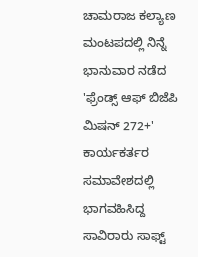ಚಾಮರಾಜ ಕಲ್ಯಾಣ ಮಂಟಪದಲ್ಲಿ ನಿನ್ನೆ ಭಾನುವಾರ ನಡೆದ 'ಫ್ರೆಂಡ್ಸ್ ಆಫ್ ಬಿಜೆಪಿ ಮಿಷನ್ 272+' ಕಾರ್ಯಕರ್ತರ ಸಮಾವೇಶದಲ್ಲಿ ಭಾಗವಹಿಸಿದ್ದ ಸಾವಿರಾರು ಸಾಫ್ಟ್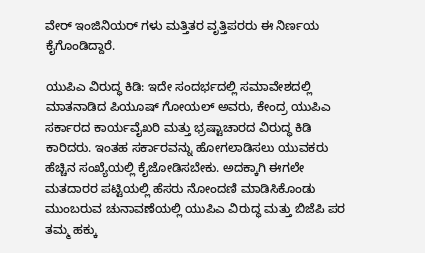ವೇರ್ ಇಂಜಿನಿಯರ್ ಗಳು ಮತ್ತಿತರ ವೃತ್ತಿಪರರು ಈ ನಿರ್ಣಯ ಕೈಗೊಂಡಿದ್ದಾರೆ.

ಯುಪಿಎ ವಿರುದ್ಧ ಕಿಡಿ: ಇದೇ ಸಂದರ್ಭದಲ್ಲಿ ಸಮಾವೇಶದಲ್ಲಿ ಮಾತನಾಡಿದ ಪಿಯೂಷ್ ಗೋಯಲ್ ಅವರು, ಕೇಂದ್ರ ಯುಪಿಎ ಸರ್ಕಾರದ ಕಾರ್ಯವೈಖರಿ ಮತ್ತು ಭ್ರಷ್ಟಾಚಾರದ ವಿರುದ್ಧ ಕಿಡಿ ಕಾರಿದರು. ಇಂತಹ ಸರ್ಕಾರವನ್ನು ಹೋಗಲಾಡಿಸಲು ಯುವಕರು ಹೆಚ್ಚಿನ ಸಂಖ್ಯೆಯಲ್ಲಿ ಕೈಜೋಡಿಸಬೇಕು. ಅದಕ್ಕಾಗಿ ಈಗಲೇ ಮತದಾರರ ಪಟ್ಟಿಯಲ್ಲಿ ಹೆಸರು ನೋಂದಣಿ ಮಾಡಿಸಿಕೊಂಡು ಮುಂಬರುವ ಚುನಾವಣೆಯಲ್ಲಿ ಯುಪಿಎ ವಿರುದ್ಧ ಮತ್ತು ಬಿಜೆಪಿ ಪರ ತಮ್ಮ ಹಕ್ಕು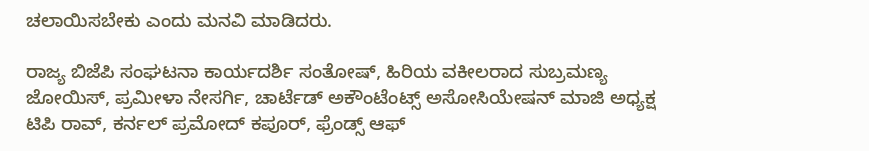ಚಲಾಯಿಸಬೇಕು ಎಂದು ಮನವಿ ಮಾಡಿದರು.

ರಾಜ್ಯ ಬಿಜೆಪಿ ಸಂಘಟನಾ ಕಾರ್ಯದರ್ಶಿ ಸಂತೋಷ್, ಹಿರಿಯ ವಕೀಲರಾದ ಸುಬ್ರಮಣ್ಯ ಜೋಯಿಸ್, ಪ್ರಮೀಳಾ ನೇಸರ್ಗಿ, ಚಾರ್ಟೆಡ್ ಅಕೌಂಟೆಂಟ್ಸ್ ಅಸೋಸಿಯೇಷನ್ ಮಾಜಿ ಅಧ್ಯಕ್ಷ ಟಿಪಿ ರಾವ್, ಕರ್ನಲ್ ಪ್ರಮೋದ್ ಕಪೂರ್, ಫ್ರೆಂಡ್ಸ್ ಆಫ್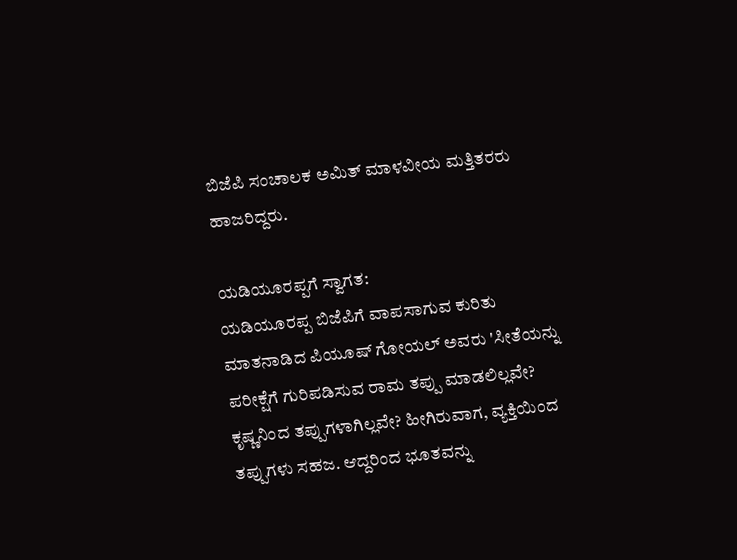ಬಿಜೆಪಿ ಸಂಚಾಲಕ ಅಮಿತ್ ಮಾಳವೀಯ ಮತ್ತಿತರರು ಹಾಜರಿದ್ದರು.

ಯಡಿಯೂರಪ್ಪಗೆ ಸ್ವಾಗತ:
ಯಡಿಯೂರಪ್ಪ ಬಿಜೆಪಿಗೆ ವಾಪಸಾಗುವ ಕುರಿತು ಮಾತನಾಡಿದ ಪಿಯೂಷ್ ಗೋಯಲ್ ಅವರು 'ಸೀತೆಯನ್ನು ಪರೀಕ್ಷೆಗೆ ಗುರಿಪಡಿಸುವ ರಾಮ ತಪ್ಪು ಮಾಡಲಿಲ್ಲವೇ? ಕೃಷ್ಣನಿಂದ ತಪ್ಪುಗಳಾಗಿಲ್ಲವೇ? ಹೀಗಿರುವಾಗ, ವ್ಯಕ್ತಿಯಿಂದ ತಪ್ಪುಗಳು ಸಹಜ. ಆದ್ದರಿಂದ ಭೂತವನ್ನು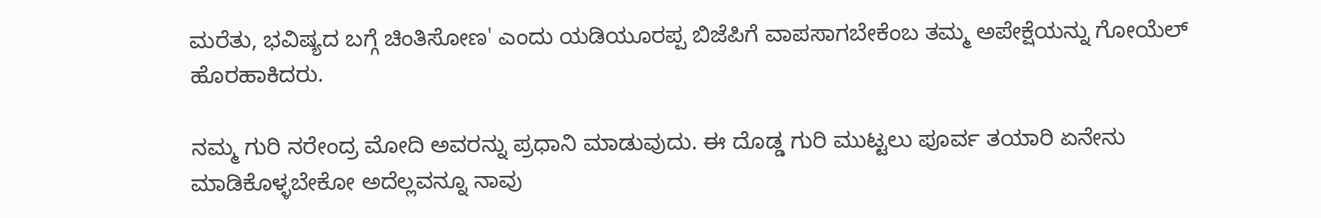ಮರೆತು, ಭವಿಷ್ಯದ ಬಗ್ಗೆ ಚಿಂತಿಸೋಣ' ಎಂದು ಯಡಿಯೂರಪ್ಪ ಬಿಜೆಪಿಗೆ ವಾಪಸಾಗಬೇಕೆಂಬ ತಮ್ಮ ಅಪೇಕ್ಷೆಯನ್ನು ಗೋಯೆಲ್‌ ಹೊರಹಾಕಿದರು.

ನಮ್ಮ ಗುರಿ ನರೇಂದ್ರ ಮೋದಿ ಅವರನ್ನು ಪ್ರಧಾನಿ ಮಾಡುವುದು. ಈ ದೊಡ್ಡ ಗುರಿ ಮುಟ್ಟಲು ಪೂರ್ವ ತಯಾರಿ ಏನೇನು ಮಾಡಿಕೊಳ್ಳಬೇಕೋ ಅದೆಲ್ಲವನ್ನೂ ನಾವು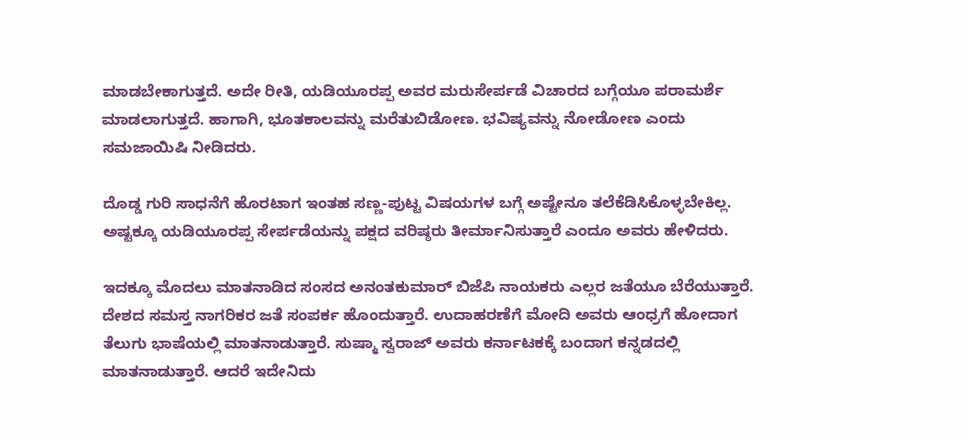ಮಾಡಬೇಕಾಗುತ್ತದೆ. ಅದೇ ರೀತಿ, ಯಡಿಯೂರಪ್ಪ ಅವರ ಮರುಸೇರ್ಪಡೆ ವಿಚಾರದ ಬಗ್ಗೆಯೂ ಪರಾಮರ್ಶೆ ಮಾಡಲಾಗುತ್ತದೆ. ಹಾಗಾಗಿ, ಭೂತಕಾಲವನ್ನು ಮರೆತುಬಿಡೋಣ. ಭವಿಷ್ಯವನ್ನು ನೋಡೋಣ ಎಂದು ಸಮಜಾಯಿಷಿ ನೀಡಿದರು.

ದೊಡ್ಡ ಗುರಿ ಸಾಧನೆಗೆ ಹೊರಟಾಗ ಇಂತಹ ಸಣ್ಣ-ಪುಟ್ಟ ವಿಷಯಗಳ ಬಗ್ಗೆ ಅಷ್ಟೇನೂ ತಲೆಕೆಡಿಸಿಕೊಳ್ಳಬೇಕಿಲ್ಲ. ಅಷ್ಟಕ್ಕೂ ಯಡಿಯೂರಪ್ಪ ಸೇರ್ಪಡೆಯನ್ನು ಪಕ್ಷದ ವರಿಷ್ಠರು ತೀರ್ಮಾನಿಸುತ್ತಾರೆ ಎಂದೂ ಅವರು ಹೇಳಿದರು.

ಇದಕ್ಕೂ ಮೊದಲು ಮಾತನಾಡಿದ ಸಂಸದ ಅನಂತಕುಮಾರ್‌ ಬಿಜೆಪಿ ನಾಯಕರು ಎಲ್ಲರ ಜತೆಯೂ ಬೆರೆಯುತ್ತಾರೆ. ದೇಶದ ಸಮಸ್ತ ನಾಗರಿಕರ ಜತೆ ಸಂಪರ್ಕ ಹೊಂದುತ್ತಾರೆ. ಉದಾಹರಣೆಗೆ ಮೋದಿ ಅವರು ಆಂಧ್ರಗೆ ಹೋದಾಗ ತೆಲುಗು ಭಾಷೆಯಲ್ಲಿ ಮಾತನಾಡುತ್ತಾರೆ. ಸುಷ್ಮಾ ಸ್ವರಾಜ್ ಅವರು ಕರ್ನಾಟಕಕ್ಕೆ ಬಂದಾಗ ಕನ್ನಡದಲ್ಲಿ ಮಾತನಾಡುತ್ತಾರೆ. ಆದರೆ ಇದೇನಿದು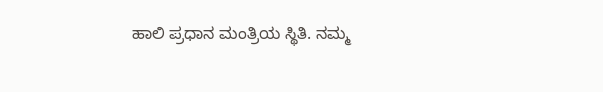ಹಾಲಿ ಪ್ರಧಾನ ಮಂತ್ರಿಯ ಸ್ಥಿತಿ. ನಮ್ಮ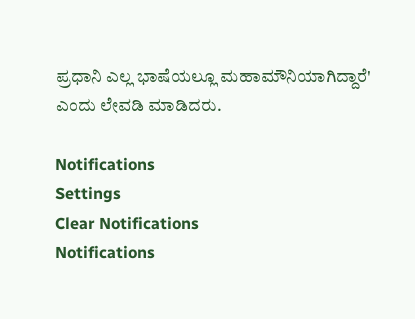ಪ್ರಧಾನಿ ಎಲ್ಲ ಭಾಷೆಯಲ್ಲೂ ಮಹಾಮೌನಿಯಾಗಿದ್ದಾರೆ' ಎಂದು ಲೇವಡಿ ಮಾಡಿದರು.

Notifications
Settings
Clear Notifications
Notifications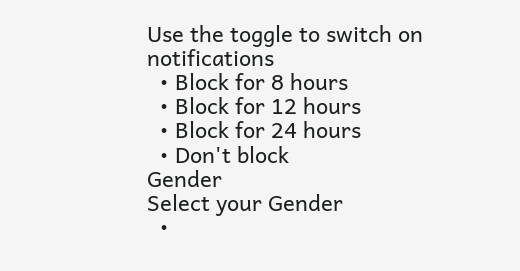Use the toggle to switch on notifications
  • Block for 8 hours
  • Block for 12 hours
  • Block for 24 hours
  • Don't block
Gender
Select your Gender
  •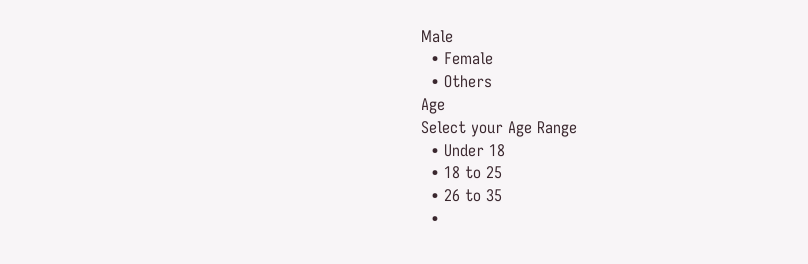Male
  • Female
  • Others
Age
Select your Age Range
  • Under 18
  • 18 to 25
  • 26 to 35
  •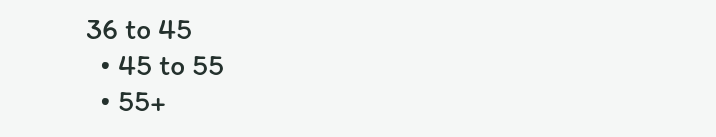36 to 45
  • 45 to 55
  • 55+